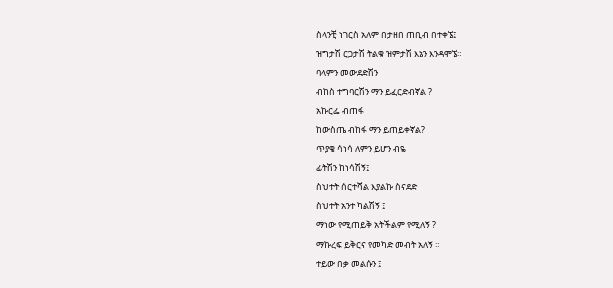ስላንቺ ነገርስ አለም በታዘበ ጠቢብ በተቀኜ፤
ዝግታሽ ርጋታሽ ትልቁ ዝምታሽ እኔን እንዳሞኜ።
ባላምን መውደድሽን
ብከስ ተግባርሽን ማን ይፈርድብኛል ?
አኩርፌ ብጠፋ
ከውስጤ ብከፋ ማን ይጠይቀኛል?
ጥያቄ ሳነሳ ለምን ይሆን ብዬ
ፊትሽን ከነሳሽኝ፤
ስህተት ሰርተሻል እያልኩ ስናደድ
ስህተት አንተ ካልሽኝ ፤
ማነው የሚጠይቅ አትችልም የሚለኝ ?
ማኩረፍ ይቅርና የመካድ መብት አለኝ ።
ተይው በቃ መልሱን ፤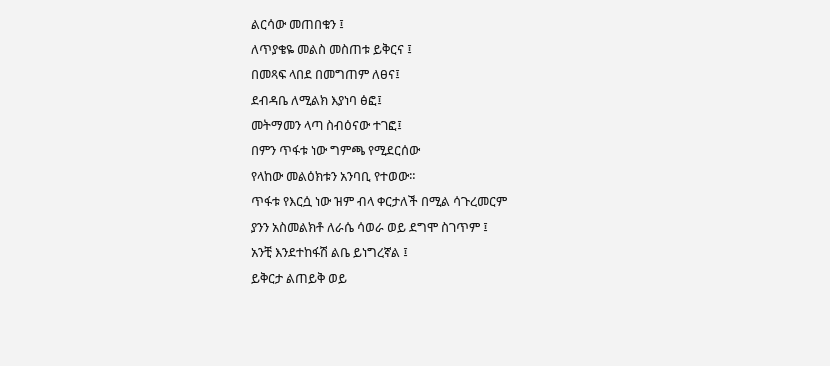ልርሳው መጠበቁን ፤
ለጥያቄዬ መልስ መስጠቱ ይቅርና ፤
በመጻፍ ላበደ በመግጠም ለፀና፤
ደብዳቤ ለሚልክ እያነባ ፅፎ፤
መትማመን ላጣ ስብዕናው ተገፎ፤
በምን ጥፋቱ ነው ግምጫ የሚደርሰው
የላከው መልዕክቱን አንባቢ የተወው።
ጥፋቱ የእርሷ ነው ዝም ብላ ቀርታለች በሚል ሳጉረመርም
ያንን አስመልክቶ ለራሴ ሳወራ ወይ ደግሞ ስገጥም ፤
አንቺ እንደተከፋሽ ልቤ ይነግረኛል ፤
ይቅርታ ልጠይቅ ወይ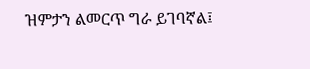ዝምታን ልመርጥ ግራ ይገባኛል፤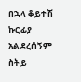በኋላ ቆይተሽ ኩርፊያ አልደረሰኝም ስትይ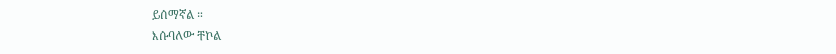ይሰማኛል ።
እሱባለው ቸኮል